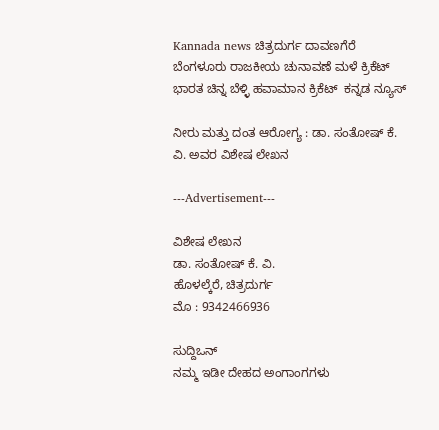Kannada news ಚಿತ್ರದುರ್ಗ ದಾವಣಗೆರೆ ಬೆಂಗಳೂರು ರಾಜಕೀಯ ಚುನಾವಣೆ ಮಳೆ ಕ್ರಿಕೆಟ್ ಭಾರತ ಚಿನ್ನ ಬೆಳ್ಳಿ ಹವಾಮಾನ ಕ್ರಿಕೆಟ್  ಕನ್ನಡ ನ್ಯೂಸ್

ನೀರು ಮತ್ತು ದಂತ ಆರೋಗ್ಯ : ಡಾ. ಸಂತೋಷ್ ಕೆ. ವಿ. ಅವರ ವಿಶೇಷ ಲೇಖನ

---Advertisement---

ವಿಶೇಷ ಲೇಖನ
ಡಾ. ಸಂತೋಷ್ ಕೆ. ವಿ.
ಹೊಳಲ್ಕೆರೆ, ಚಿತ್ರದುರ್ಗ
ಮೊ : 9342466936

ಸುದ್ದಿಒನ್
ನಮ್ಮ ಇಡೀ ದೇಹದ ಅಂಗಾಂಗಗಳು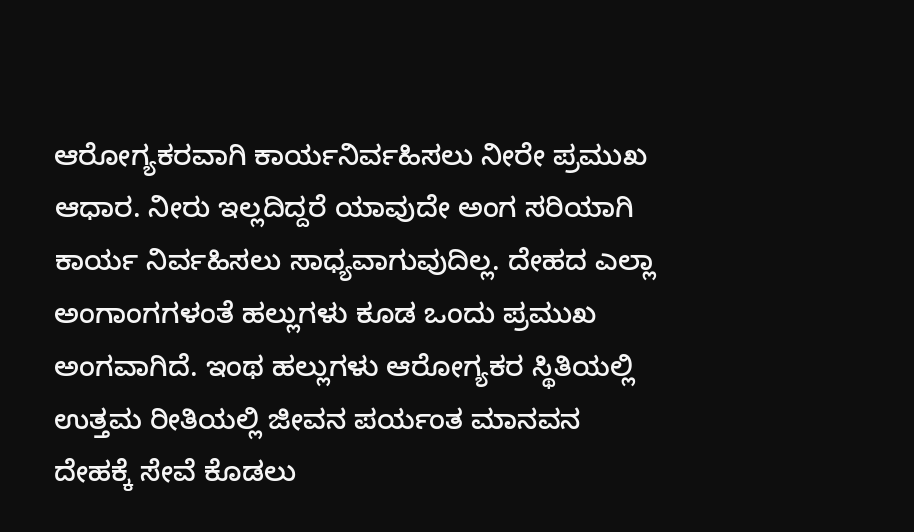ಆರೋಗ್ಯಕರವಾಗಿ ಕಾರ್ಯನಿರ್ವಹಿಸಲು ನೀರೇ ಪ್ರಮುಖ ಆಧಾರ. ನೀರು ಇಲ್ಲದಿದ್ದರೆ ಯಾವುದೇ ಅಂಗ ಸರಿಯಾಗಿ ಕಾರ್ಯ ನಿರ್ವಹಿಸಲು ಸಾಧ್ಯವಾಗುವುದಿಲ್ಲ. ದೇಹದ ಎಲ್ಲಾ ಅಂಗಾಂಗಗಳಂತೆ ಹಲ್ಲುಗಳು ಕೂಡ ಒಂದು ಪ್ರಮುಖ ಅಂಗವಾಗಿದೆ. ಇಂಥ ಹಲ್ಲುಗಳು ಆರೋಗ್ಯಕರ ಸ್ಥಿತಿಯಲ್ಲಿ ಉತ್ತಮ ರೀತಿಯಲ್ಲಿ ಜೀವನ ಪರ್ಯಂತ ಮಾನವನ ದೇಹಕ್ಕೆ ಸೇವೆ ಕೊಡಲು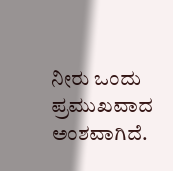ನೀರು ಒಂದು ಪ್ರಮುಖವಾದ ಅಂಶವಾಗಿದೆ.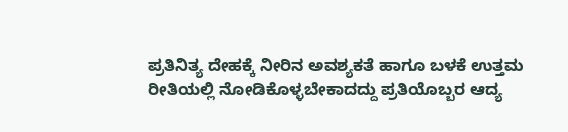ಪ್ರತಿನಿತ್ಯ ದೇಹಕ್ಕೆ ನೀರಿನ ಅವಶ್ಯಕತೆ ಹಾಗೂ ಬಳಕೆ ಉತ್ತಮ ರೀತಿಯಲ್ಲಿ ನೋಡಿಕೊಳ್ಳಬೇಕಾದದ್ದು ಪ್ರತಿಯೊಬ್ಬರ ಆದ್ಯ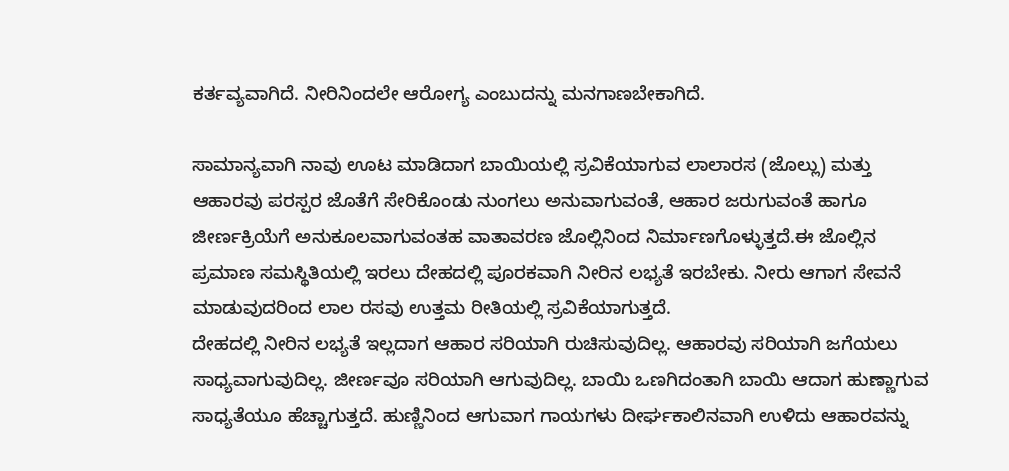ಕರ್ತವ್ಯವಾಗಿದೆ. ನೀರಿನಿಂದಲೇ ಆರೋಗ್ಯ ಎಂಬುದನ್ನು ಮನಗಾಣಬೇಕಾಗಿದೆ.

ಸಾಮಾನ್ಯವಾಗಿ ನಾವು ಊಟ ಮಾಡಿದಾಗ ಬಾಯಿಯಲ್ಲಿ ಸ್ರವಿಕೆಯಾಗುವ ಲಾಲಾರಸ (ಜೊಲ್ಲು) ಮತ್ತು ಆಹಾರವು ಪರಸ್ಪರ ಜೊತೆಗೆ ಸೇರಿಕೊಂಡು ನುಂಗಲು ಅನುವಾಗುವಂತೆ, ಆಹಾರ ಜರುಗುವಂತೆ ಹಾಗೂ ಜೀರ್ಣಕ್ರಿಯೆಗೆ ಅನುಕೂಲವಾಗುವಂತಹ ವಾತಾವರಣ ಜೊಲ್ಲಿನಿಂದ ನಿರ್ಮಾಣಗೊಳ್ಳುತ್ತದೆ.ಈ ಜೊಲ್ಲಿನ ಪ್ರಮಾಣ ಸಮಸ್ಥಿತಿಯಲ್ಲಿ ಇರಲು ದೇಹದಲ್ಲಿ ಪೂರಕವಾಗಿ ನೀರಿನ ಲಭ್ಯತೆ ಇರಬೇಕು. ನೀರು ಆಗಾಗ ಸೇವನೆ ಮಾಡುವುದರಿಂದ ಲಾಲ ರಸವು ಉತ್ತಮ ರೀತಿಯಲ್ಲಿ ಸ್ರವಿಕೆಯಾಗುತ್ತದೆ.
ದೇಹದಲ್ಲಿ ನೀರಿನ ಲಭ್ಯತೆ ಇಲ್ಲದಾಗ ಆಹಾರ ಸರಿಯಾಗಿ ರುಚಿಸುವುದಿಲ್ಲ. ಆಹಾರವು ಸರಿಯಾಗಿ ಜಗೆಯಲು ಸಾಧ್ಯವಾಗುವುದಿಲ್ಲ. ಜೀರ್ಣವೂ ಸರಿಯಾಗಿ ಆಗುವುದಿಲ್ಲ. ಬಾಯಿ ಒಣಗಿದಂತಾಗಿ ಬಾಯಿ ಆದಾಗ ಹುಣ್ಣಾಗುವ ಸಾಧ್ಯತೆಯೂ ಹೆಚ್ಚಾಗುತ್ತದೆ. ಹುಣ್ಣಿನಿಂದ ಆಗುವಾಗ ಗಾಯಗಳು ದೀರ್ಘಕಾಲಿನವಾಗಿ ಉಳಿದು ಆಹಾರವನ್ನು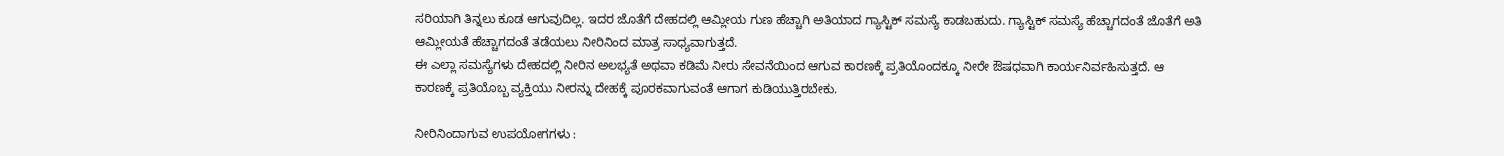ಸರಿಯಾಗಿ ತಿನ್ನಲು ಕೂಡ ಆಗುವುದಿಲ್ಲ. ಇದರ ಜೊತೆಗೆ ದೇಹದಲ್ಲಿ ಆಮ್ಲೀಯ ಗುಣ ಹೆಚ್ಚಾಗಿ ಅತಿಯಾದ ಗ್ಯಾಸ್ಟಿಕ್ ಸಮಸ್ಯೆ ಕಾಡಬಹುದು. ಗ್ಯಾಸ್ಟಿಕ್ ಸಮಸ್ಯೆ ಹೆಚ್ಚಾಗದಂತೆ ಜೊತೆಗೆ ಅತಿ ಆಮ್ಲೀಯತೆ ಹೆಚ್ಚಾಗದಂತೆ ತಡೆಯಲು ನೀರಿನಿಂದ ಮಾತ್ರ ಸಾಧ್ಯವಾಗುತ್ತದೆ.
ಈ ಎಲ್ಲಾ ಸಮಸ್ಯೆಗಳು ದೇಹದಲ್ಲಿ ನೀರಿನ ಅಲಭ್ಯತೆ ಅಥವಾ ಕಡಿಮೆ ನೀರು ಸೇವನೆಯಿಂದ ಆಗುವ ಕಾರಣಕ್ಕೆ ಪ್ರತಿಯೊಂದಕ್ಕೂ ನೀರೇ ಔಷಧವಾಗಿ ಕಾರ್ಯನಿರ್ವಹಿಸುತ್ತದೆ. ಆ ಕಾರಣಕ್ಕೆ ಪ್ರತಿಯೊಬ್ಬ ವ್ಯಕ್ತಿಯು ನೀರನ್ನು ದೇಹಕ್ಕೆ ಪೂರಕವಾಗುವಂತೆ ಆಗಾಗ ಕುಡಿಯುತ್ತಿರಬೇಕು.

ನೀರಿನಿಂದಾಗುವ ಉಪಯೋಗಗಳು :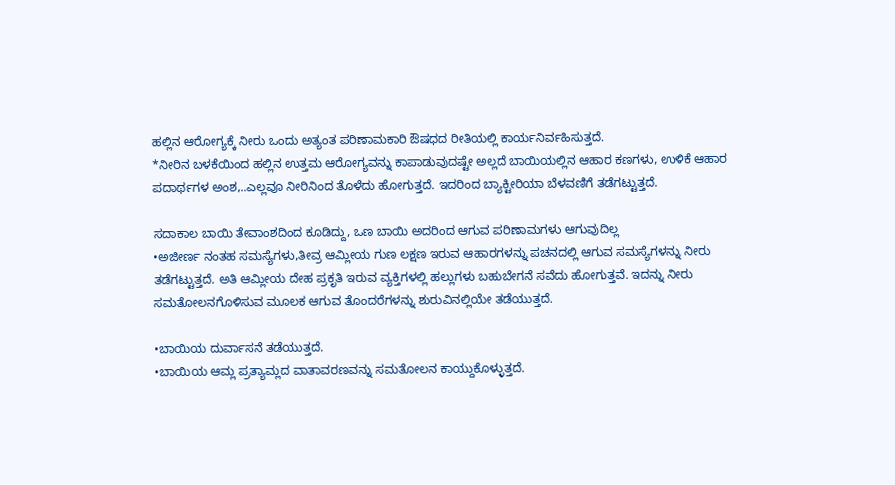ಹಲ್ಲಿನ ಆರೋಗ್ಯಕ್ಕೆ ನೀರು ಒಂದು ಅತ್ಯಂತ ಪರಿಣಾಮಕಾರಿ ಔಷಧದ ರೀತಿಯಲ್ಲಿ ಕಾರ್ಯನಿರ್ವಹಿಸುತ್ತದೆ.
*ನೀರಿನ ಬಳಕೆಯಿಂದ ಹಲ್ಲಿನ ಉತ್ತಮ ಆರೋಗ್ಯವನ್ನು ಕಾಪಾಡುವುದಷ್ಟೇ ಅಲ್ಲದೆ ಬಾಯಿಯಲ್ಲಿನ ಆಹಾರ ಕಣಗಳು, ಉಳಿಕೆ ಆಹಾರ ಪದಾರ್ಥಗಳ ಅಂಶ,..ಎಲ್ಲವೂ ನೀರಿನಿಂದ ತೊಳೆದು ಹೋಗುತ್ತದೆ. ಇದರಿಂದ ಬ್ಯಾಕ್ಟೀರಿಯಾ ಬೆಳವಣಿಗೆ ತಡೆಗಟ್ಟುತ್ತದೆ.

ಸದಾಕಾಲ ಬಾಯಿ ತೇವಾಂಶದಿಂದ ಕೂಡಿದ್ದು, ಒಣ ಬಾಯಿ ಅದರಿಂದ ಆಗುವ ಪರಿಣಾಮಗಳು ಆಗುವುದಿಲ್ಲ
•ಅಜೀರ್ಣ ನಂತಹ ಸಮಸ್ಯೆಗಳು,ತೀವ್ರ ಆಮ್ಲೀಯ ಗುಣ ಲಕ್ಷಣ ಇರುವ ಆಹಾರಗಳನ್ನು ಪಚನದಲ್ಲಿ ಆಗುವ ಸಮಸ್ಯೆಗಳನ್ನು ನೀರು ತಡೆಗಟ್ಟುತ್ತದೆ. ಅತಿ ಆಮ್ಲೀಯ ದೇಹ ಪ್ರಕೃತಿ ಇರುವ ವ್ಯಕ್ತಿಗಳಲ್ಲಿ ಹಲ್ಲುಗಳು ಬಹುಬೇಗನೆ ಸವೆದು ಹೋಗುತ್ತವೆ. ಇದನ್ನು ನೀರು ಸಮತೋಲನಗೊಳಿಸುವ ಮೂಲಕ ಆಗುವ ತೊಂದರೆಗಳನ್ನು ಶುರುವಿನಲ್ಲಿಯೇ ತಡೆಯುತ್ತದೆ.

•ಬಾಯಿಯ ದುರ್ವಾಸನೆ ತಡೆಯುತ್ತದೆ.
•ಬಾಯಿಯ ಆಮ್ಲ ಪ್ರತ್ಯಾಮ್ಲದ ವಾತಾವರಣವನ್ನು ಸಮತೋಲನ ಕಾಯ್ದುಕೊಳ್ಳುತ್ತದೆ.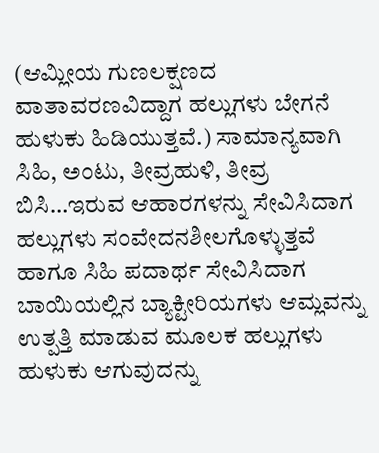(ಆಮ್ಲೀಯ ಗುಣಲಕ್ಷಣದ ವಾತಾವರಣವಿದ್ದಾಗ ಹಲ್ಲುಗಳು ಬೇಗನೆ ಹುಳುಕು ಹಿಡಿಯುತ್ತವೆ.) ಸಾಮಾನ್ಯವಾಗಿ ಸಿಹಿ, ಅಂಟು, ತೀವ್ರಹುಳಿ, ತೀವ್ರ ಬಿಸಿ…ಇರುವ ಆಹಾರಗಳನ್ನು ಸೇವಿಸಿದಾಗ ಹಲ್ಲುಗಳು ಸಂವೇದನಶೀಲಗೊಳ್ಳುತ್ತವೆ ಹಾಗೂ ಸಿಹಿ ಪದಾರ್ಥ ಸೇವಿಸಿದಾಗ ಬಾಯಿಯಲ್ಲಿನ ಬ್ಯಾಕ್ಟೀರಿಯಗಳು ಆಮ್ಲವನ್ನು ಉತ್ಪತ್ತಿ ಮಾಡುವ ಮೂಲಕ ಹಲ್ಲುಗಳು ಹುಳುಕು ಆಗುವುದನ್ನು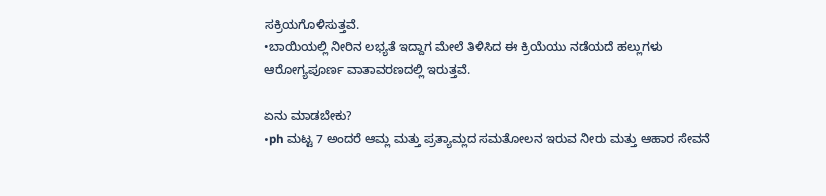ಸಕ್ರಿಯಗೊಳಿಸುತ್ತವೆ.
•ಬಾಯಿಯಲ್ಲಿ ನೀರಿನ ಲಭ್ಯತೆ ಇದ್ದಾಗ ಮೇಲೆ ತಿಳಿಸಿದ ಈ ಕ್ರಿಯೆಯು ನಡೆಯದೆ ಹಲ್ಲುಗಳು ಆರೋಗ್ಯಪೂರ್ಣ ವಾತಾವರಣದಲ್ಲಿ ಇರುತ್ತವೆ.

ಏನು ಮಾಡಬೇಕು?
•ph ಮಟ್ಟ 7 ಅಂದರೆ ಆಮ್ಲ ಮತ್ತು ಪ್ರತ್ಯಾಮ್ಲದ ಸಮತೋಲನ ಇರುವ ನೀರು ಮತ್ತು ಆಹಾರ ಸೇವನೆ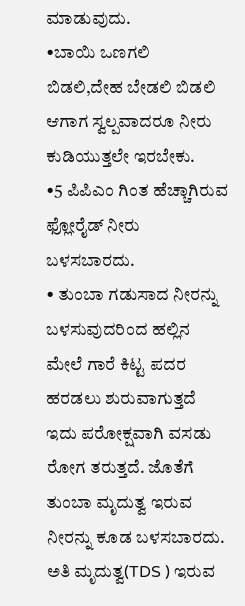ಮಾಡುವುದು.
•ಬಾಯಿ ಒಣಗಲಿ ಬಿಡಲಿ,ದೇಹ ಬೇಡಲಿ ಬಿಡಲಿ ಆಗಾಗ ಸ್ವಲ್ಪವಾದರೂ ನೀರು ಕುಡಿಯುತ್ತಲೇ ಇರಬೇಕು.
•5 ಪಿಪಿಎಂ ಗಿಂತ ಹೆಚ್ಚಾಗಿರುವ ಫ್ಲೋರೈಡ್ ನೀರು ಬಳಸಬಾರದು.
• ತುಂಬಾ ಗಡುಸಾದ ನೀರನ್ನು ಬಳಸುವುದರಿಂದ ಹಲ್ಲಿನ ಮೇಲೆ ಗಾರೆ ಕಿಟ್ಟ ಪದರ ಹರಡಲು ಶುರುವಾಗುತ್ತದೆ ಇದು ಪರೋಕ್ಷವಾಗಿ ವಸಡು ರೋಗ ತರುತ್ತದೆ. ಜೊತೆಗೆ ತುಂಬಾ ಮೃದುತ್ವ ಇರುವ ನೀರನ್ನು ಕೂಡ ಬಳಸಬಾರದು. ಅತಿ ಮೃದುತ್ವ(TDS ) ಇರುವ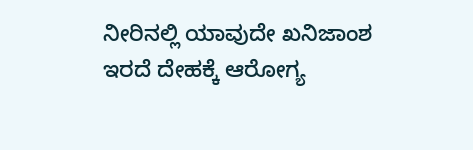ನೀರಿನಲ್ಲಿ ಯಾವುದೇ ಖನಿಜಾಂಶ ಇರದೆ ದೇಹಕ್ಕೆ ಆರೋಗ್ಯ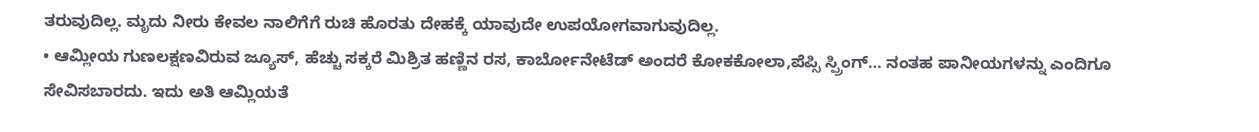ತರುವುದಿಲ್ಲ. ಮೃದು ನೀರು ಕೇವಲ ನಾಲಿಗೆಗೆ ರುಚಿ ಹೊರತು ದೇಹಕ್ಕೆ ಯಾವುದೇ ಉಪಯೋಗವಾಗುವುದಿಲ್ಲ.
• ಆಮ್ಲೀಯ ಗುಣಲಕ್ಷಣವಿರುವ ಜ್ಯೂಸ್, ಹೆಚ್ಚು ಸಕ್ಕರೆ ಮಿಶ್ರಿತ ಹಣ್ಣಿನ ರಸ, ಕಾರ್ಬೋನೇಟೆಡ್ ಅಂದರೆ ಕೋಕಕೋಲಾ,ಪೆಪ್ಸಿ ಸ್ಪ್ರಿಂಗ್… ನಂತಹ ಪಾನೀಯಗಳನ್ನು ಎಂದಿಗೂ ಸೇವಿಸಬಾರದು. ಇದು ಅತಿ ಆಮ್ಲಿಯತೆ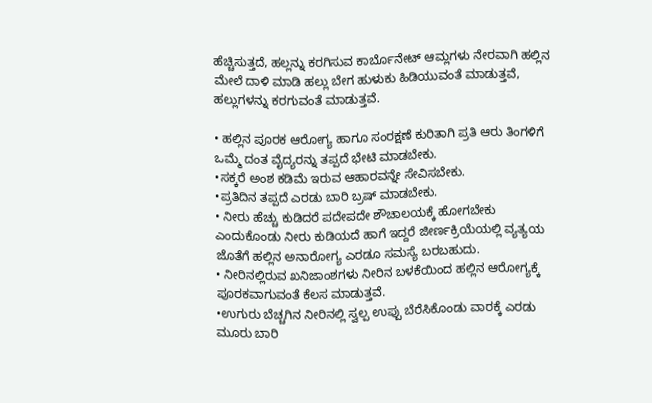ಹೆಚ್ಚಿಸುತ್ತದೆ, ಹಲ್ಲನ್ನು ಕರಗಿಸುವ ಕಾರ್ಬೊನೇಟ್ ಆಮ್ಲಗಳು ನೇರವಾಗಿ ಹಲ್ಲಿನ ಮೇಲೆ ದಾಳಿ ಮಾಡಿ ಹಲ್ಲು ಬೇಗ ಹುಳುಕು ಹಿಡಿಯುವಂತೆ ಮಾಡುತ್ತವೆ, ಹಲ್ಲುಗಳನ್ನು ಕರಗುವಂತೆ ಮಾಡುತ್ತವೆ.

• ಹಲ್ಲಿನ ಪೂರಕ ಆರೋಗ್ಯ ಹಾಗೂ ಸಂರಕ್ಷಣೆ ಕುರಿತಾಗಿ ಪ್ರತಿ ಆರು ತಿಂಗಳಿಗೆ ಒಮ್ಮೆ ದಂತ ವೈದ್ಯರನ್ನು ತಪ್ಪದೆ ಭೇಟಿ ಮಾಡಬೇಕು.
•ಸಕ್ಕರೆ ಅಂಶ ಕಡಿಮೆ ಇರುವ ಆಹಾರವನ್ನೇ ಸೇವಿಸಬೇಕು.
•ಪ್ರತಿದಿನ ತಪ್ಪದೆ ಎರಡು ಬಾರಿ ಬ್ರಷ್ ಮಾಡಬೇಕು.
• ನೀರು ಹೆಚ್ಚು ಕುಡಿದರೆ ಪದೇಪದೇ ಶೌಚಾಲಯಕ್ಕೆ ಹೋಗಬೇಕು ಎಂದುಕೊಂಡು ನೀರು ಕುಡಿಯದೆ ಹಾಗೆ ಇದ್ದರೆ ಜೀರ್ಣಕ್ರಿಯೆಯಲ್ಲಿ ವ್ಯತ್ಯಯ ಜೊತೆಗೆ ಹಲ್ಲಿನ ಅನಾರೋಗ್ಯ ಎರಡೂ ಸಮಸ್ಯೆ ಬರಬಹುದು.
• ನೀರಿನಲ್ಲಿರುವ ಖನಿಜಾಂಶಗಳು ನೀರಿನ ಬಳಕೆಯಿಂದ ಹಲ್ಲಿನ ಆರೋಗ್ಯಕ್ಕೆ ಪೂರಕವಾಗುವಂತೆ ಕೆಲಸ ಮಾಡುತ್ತವೆ.
•ಉಗುರು ಬೆಚ್ಚಗಿನ ನೀರಿನಲ್ಲಿ ಸ್ವಲ್ಪ ಉಪ್ಪು ಬೆರೆಸಿಕೊಂಡು ವಾರಕ್ಕೆ ಎರಡು ಮೂರು ಬಾರಿ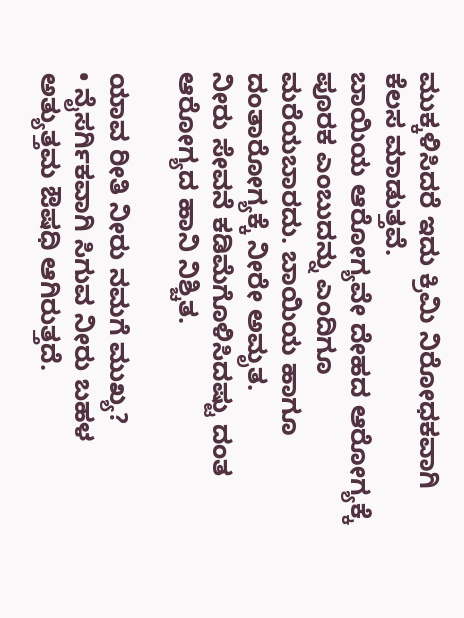ಮುಕ್ಕಳಿಸಿದರೆ ಇದು ಕ್ರಿಮಿ ನಿರೋಧಕವಾಗಿ ಕೆಲಸ ಮಾಡುತ್ತವೆ.
ಬಾಯಿಯ ಆರೋಗ್ಯವೇ ದೇಹದ ಆರೋಗ್ಯಕ್ಕೆ ಪೂರಕ ಎಂಬುದನ್ನು ಎಂದಿಗೂ ಮರೆಯಬಾರದು. ಬಾಯಿಯ ಹಾಗೂ ದಂತಾರೋಗ್ಯಕ್ಕೆ ನೀರೇ ಅಮೃತ.
ನೀರು ಸೇವನೆ ಕಡಿಮೆಗೊಳಿಸಿದಷ್ಟು ದಂತ ಆರೋಗ್ಯದ ಹಾನಿ ನಿಶ್ಚಿತ.

ಯಾವ ರೀತಿ ನೀರು ನಮಗೆ ಮುಖ್ಯ?
• ನೈಸರ್ಗಿಕವಾಗಿ ಸಿಗುವ ನೀರು ಬಹಳ ಅತ್ಯುತ್ತಮ ಔಷಧಿ ಆಗಿರುತ್ತದೆ.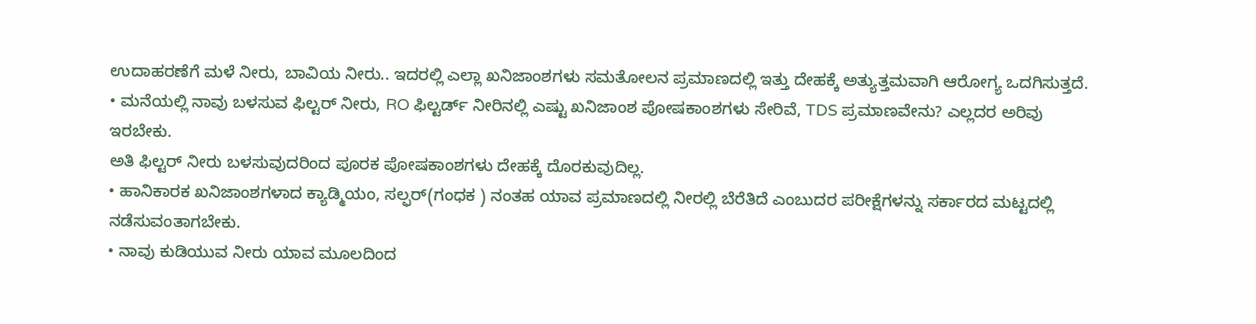ಉದಾಹರಣೆಗೆ ಮಳೆ ನೀರು, ಬಾವಿಯ ನೀರು.. ಇದರಲ್ಲಿ ಎಲ್ಲಾ ಖನಿಜಾಂಶಗಳು ಸಮತೋಲನ ಪ್ರಮಾಣದಲ್ಲಿ ಇತ್ತು ದೇಹಕ್ಕೆ ಅತ್ಯುತ್ತಮವಾಗಿ ಆರೋಗ್ಯ ಒದಗಿಸುತ್ತದೆ.
• ಮನೆಯಲ್ಲಿ ನಾವು ಬಳಸುವ ಫಿಲ್ಟರ್ ನೀರು, RO ಫಿಲ್ಟರ್ಡ್ ನೀರಿನಲ್ಲಿ ಎಷ್ಟು ಖನಿಜಾಂಶ ಪೋಷಕಾಂಶಗಳು ಸೇರಿವೆ, TDS ಪ್ರಮಾಣವೇನು? ಎಲ್ಲದರ ಅರಿವು ಇರಬೇಕು.
ಅತಿ ಫಿಲ್ಟರ್ ನೀರು ಬಳಸುವುದರಿಂದ ಪೂರಕ ಪೋಷಕಾಂಶಗಳು ದೇಹಕ್ಕೆ ದೊರಕುವುದಿಲ್ಲ.
• ಹಾನಿಕಾರಕ ಖನಿಜಾಂಶಗಳಾದ ಕ್ಯಾಡ್ಮಿಯಂ, ಸಲ್ಫರ್(ಗಂಧಕ ) ನಂತಹ ಯಾವ ಪ್ರಮಾಣದಲ್ಲಿ ನೀರಲ್ಲಿ ಬೆರೆತಿದೆ ಎಂಬುದರ ಪರೀಕ್ಷೆಗಳನ್ನು ಸರ್ಕಾರದ ಮಟ್ಟದಲ್ಲಿ ನಡೆಸುವಂತಾಗಬೇಕು.
• ನಾವು ಕುಡಿಯುವ ನೀರು ಯಾವ ಮೂಲದಿಂದ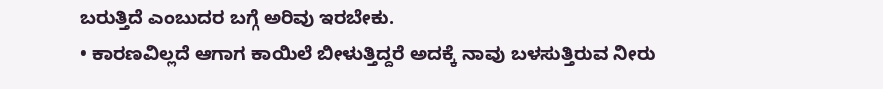ಬರುತ್ತಿದೆ ಎಂಬುದರ ಬಗ್ಗೆ ಅರಿವು ಇರಬೇಕು.
• ಕಾರಣವಿಲ್ಲದೆ ಆಗಾಗ ಕಾಯಿಲೆ ಬೀಳುತ್ತಿದ್ದರೆ ಅದಕ್ಕೆ ನಾವು ಬಳಸುತ್ತಿರುವ ನೀರು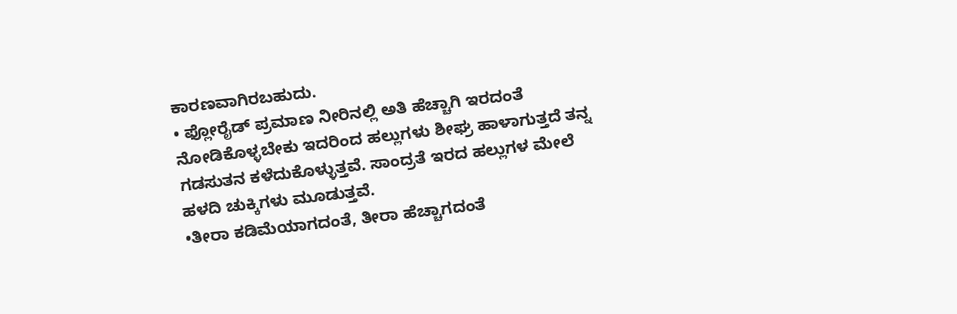ಕಾರಣವಾಗಿರಬಹುದು.
• ಫ್ಲೋರೈಡ್ ಪ್ರಮಾಣ ನೀರಿನಲ್ಲಿ ಅತಿ ಹೆಚ್ಚಾಗಿ ಇರದಂತೆ ನೋಡಿಕೊಳ್ಳಬೇಕು ಇದರಿಂದ ಹಲ್ಲುಗಳು ಶೀಘ್ರ ಹಾಳಾಗುತ್ತದೆ ತನ್ನ ಗಡಸುತನ ಕಳೆದುಕೊಳ್ಳುತ್ತವೆ. ಸಾಂದ್ರತೆ ಇರದ ಹಲ್ಲುಗಳ ಮೇಲೆ ಹಳದಿ ಚುಕ್ಕಿಗಳು ಮೂಡುತ್ತವೆ.
•ತೀರಾ ಕಡಿಮೆಯಾಗದಂತೆ, ತೀರಾ ಹೆಚ್ಚಾಗದಂತೆ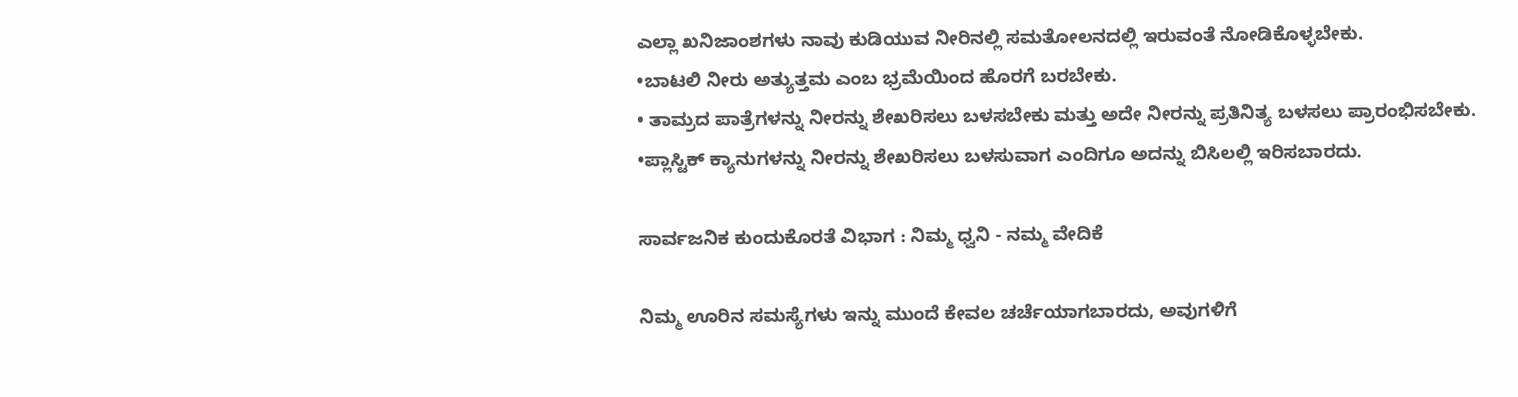ಎಲ್ಲಾ ಖನಿಜಾಂಶಗಳು ನಾವು ಕುಡಿಯುವ ನೀರಿನಲ್ಲಿ ಸಮತೋಲನದಲ್ಲಿ ಇರುವಂತೆ ನೋಡಿಕೊಳ್ಳಬೇಕು.
•ಬಾಟಲಿ ನೀರು ಅತ್ಯುತ್ತಮ ಎಂಬ ಭ್ರಮೆಯಿಂದ ಹೊರಗೆ ಬರಬೇಕು.
• ತಾಮ್ರದ ಪಾತ್ರೆಗಳನ್ನು ನೀರನ್ನು ಶೇಖರಿಸಲು ಬಳಸಬೇಕು ಮತ್ತು ಅದೇ ನೀರನ್ನು ಪ್ರತಿನಿತ್ಯ ಬಳಸಲು ಪ್ರಾರಂಭಿಸಬೇಕು.
•ಪ್ಲಾಸ್ಟಿಕ್ ಕ್ಯಾನುಗಳನ್ನು ನೀರನ್ನು ಶೇಖರಿಸಲು ಬಳಸುವಾಗ ಎಂದಿಗೂ ಅದನ್ನು ಬಿಸಿಲಲ್ಲಿ ಇರಿಸಬಾರದು.

ಸಾರ್ವಜನಿಕ ಕುಂದುಕೊರತೆ ವಿಭಾಗ : ನಿಮ್ಮ ಧ್ವನಿ - ನಮ್ಮ ವೇದಿಕೆ

ನಿಮ್ಮ ಊರಿನ ಸಮಸ್ಯೆಗಳು ಇನ್ನು ಮುಂದೆ ಕೇವಲ ಚರ್ಚೆಯಾಗಬಾರದು, ಅವುಗಳಿಗೆ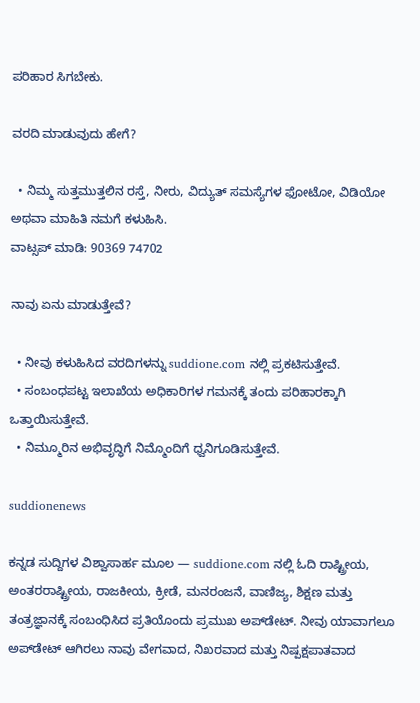ಪರಿಹಾರ ಸಿಗಬೇಕು.

ವರದಿ ಮಾಡುವುದು ಹೇಗೆ?

  • ನಿಮ್ಮ ಸುತ್ತಮುತ್ತಲಿನ ರಸ್ತೆ, ನೀರು, ವಿದ್ಯುತ್ ಸಮಸ್ಯೆಗಳ ಫೋಟೋ, ವಿಡಿಯೋ ಅಥವಾ ಮಾಹಿತಿ ನಮಗೆ ಕಳುಹಿಸಿ.
ವಾಟ್ಸಪ್ ಮಾಡಿ: 90369 74702

ನಾವು ಏನು ಮಾಡುತ್ತೇವೆ?

  • ನೀವು ಕಳುಹಿಸಿದ ವರದಿಗಳನ್ನು suddione.com ನಲ್ಲಿ ಪ್ರಕಟಿಸುತ್ತೇವೆ.
  • ಸಂಬಂಧಪಟ್ಟ ಇಲಾಖೆಯ ಅಧಿಕಾರಿಗಳ ಗಮನಕ್ಕೆ ತಂದು ಪರಿಹಾರಕ್ಕಾಗಿ ಒತ್ತಾಯಿಸುತ್ತೇವೆ.
  • ನಿಮ್ಮೂರಿನ ಅಭಿವೃದ್ಧಿಗೆ ನಿಮ್ಮೊಂದಿಗೆ ಧ್ವನಿಗೂಡಿಸುತ್ತೇವೆ.

suddionenews

ಕನ್ನಡ ಸುದ್ದಿಗಳ ವಿಶ್ವಾಸಾರ್ಹ ಮೂಲ — suddione.com ನಲ್ಲಿ ಓದಿ ರಾಷ್ಟ್ರೀಯ, ಅಂತರರಾಷ್ಟ್ರೀಯ, ರಾಜಕೀಯ, ಕ್ರೀಡೆ, ಮನರಂಜನೆ, ವಾಣಿಜ್ಯ, ಶಿಕ್ಷಣ ಮತ್ತು ತಂತ್ರಜ್ಞಾನಕ್ಕೆ ಸಂಬಂಧಿಸಿದ ಪ್ರತಿಯೊಂದು ಪ್ರಮುಖ ಅಪ್‌ಡೇಟ್. ನೀವು ಯಾವಾಗಲೂ ಅಪ್‌ಡೇಟ್ ಆಗಿರಲು ನಾವು ವೇಗವಾದ, ನಿಖರವಾದ ಮತ್ತು ನಿಷ್ಪಕ್ಷಪಾತವಾದ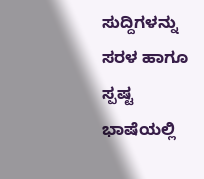ಸುದ್ದಿಗಳನ್ನು ಸರಳ ಹಾಗೂ ಸ್ಪಷ್ಟ ಭಾಷೆಯಲ್ಲಿ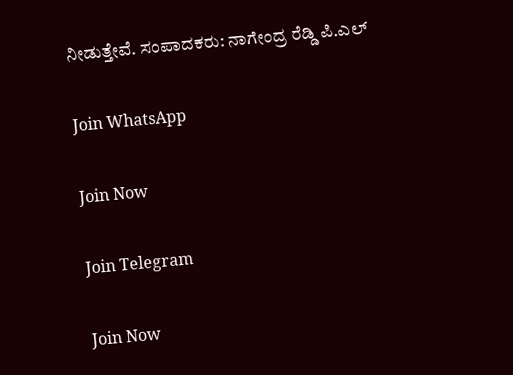ನೀಡುತ್ತೇವೆ. ಸಂಪಾದಕರು: ನಾಗೇಂದ್ರ ರೆಡ್ಡಿ ಪಿ.ಎಲ್

Join WhatsApp

Join Now

Join Telegram

Join Now